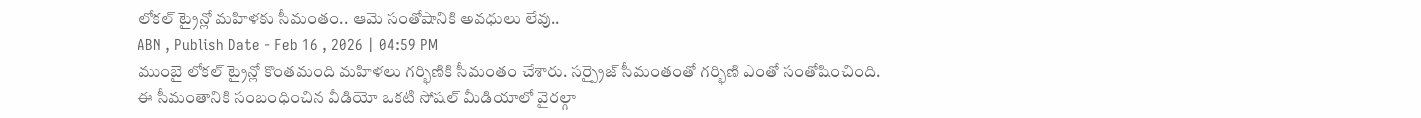లోకల్ ట్రైన్లో మహిళకు సీమంతం.. ఆమె సంతోషానికి అవధులు లేవు..
ABN , Publish Date - Feb 16 , 2026 | 04:59 PM
ముంబై లోకల్ ట్రైన్లో కొంతమంది మహిళలు గర్భిణికి సీమంతం చేశారు. సర్ప్రైజ్ సీమంతంతో గర్భిణి ఎంతో సంతోషించింది. ఈ సీమంతానికి సంబంధించిన వీడియో ఒకటి సోషల్ మీడియాలో వైరల్గా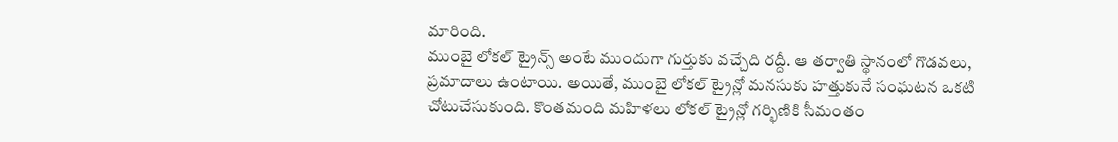మారింది.
ముంబై లోకల్ ట్రైన్స్ అంటే ముందుగా గుర్తుకు వచ్చేది రద్దీ. ఆ తర్వాతి స్థానంలో గొడవలు, ప్రమాదాలు ఉంటాయి. అయితే, ముంబై లోకల్ ట్రైన్లో మనసుకు హత్తుకునే సంఘటన ఒకటి చోటుచేసుకుంది. కొంతమంది మహిళలు లోకల్ ట్రైన్లో గర్భిణికి సీమంతం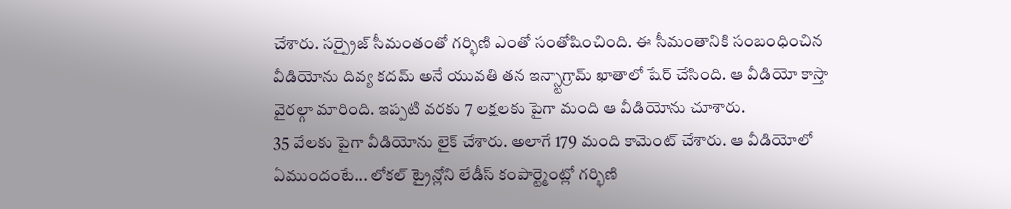చేశారు. సర్ప్రైజ్ సీమంతంతో గర్భిణి ఎంతో సంతోషించింది. ఈ సీమంతానికి సంబంధించిన వీడియోను దివ్య కదమ్ అనే యువతి తన ఇన్స్టాగ్రామ్ ఖాతాలో షేర్ చేసింది. ఆ వీడియో కాస్తా వైరల్గా మారింది. ఇప్పటి వరకు 7 లక్షలకు పైగా మంది ఆ వీడియోను చూశారు.
35 వేలకు పైగా వీడియోను లైక్ చేశారు. అలాగే 179 మంది కామెంట్ చేశారు. ఆ వీడియోలో ఏముందంటే... లోకల్ ట్రైన్లోని లేడీస్ కంపార్ట్మెంట్లో గర్భిణి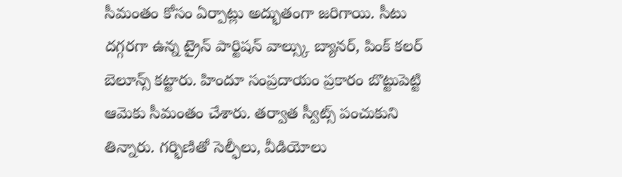సీమంతం కోసం ఏర్పాట్లు అద్భుతంగా జరిగాయి. సీటు దగ్గరగా ఉన్న ట్రైన్ పార్టిషన్ వాల్స్కు బ్యానర్, పింక్ కలర్ బెలూన్స్ కట్టారు. హిందూ సంప్రదాయం ప్రకారం బొట్టుపెట్టి ఆమెకు సీమంతం చేశారు. తర్వాత స్వీట్స్ పంచుకుని తిన్నారు. గర్భిణితో సెల్ఫీలు, వీడియోలు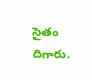సైతం దిగారు.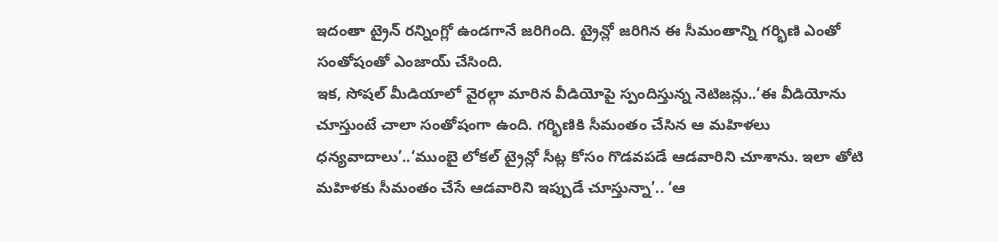ఇదంతా ట్రైన్ రన్నింగ్లో ఉండగానే జరిగింది. ట్రైన్లో జరిగిన ఈ సీమంతాన్ని గర్భిణి ఎంతో సంతోషంతో ఎంజాయ్ చేసింది.
ఇక, సోషల్ మీడియాలో వైరల్గా మారిన వీడియోపై స్పందిస్తున్న నెటిజన్లు..‘ఈ వీడియోను చూస్తుంటే చాలా సంతోషంగా ఉంది. గర్భిణికి సీమంతం చేసిన ఆ మహిళలు ధన్యవాదాలు’..‘ముంబై లోకల్ ట్రైన్లో సీట్ల కోసం గొడవపడే ఆడవారిని చూశాను. ఇలా తోటి మహిళకు సీమంతం చేసే ఆడవారిని ఇప్పుడే చూస్తున్నా’.. ‘ఆ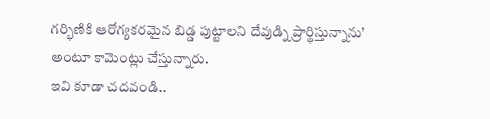గర్భిణికి ఆరోగ్యకరమైన బిడ్డ పుట్టాలని దేవుడ్ని ప్రార్థిస్తున్నాను’ అంటూ కామెంట్లు చేస్తున్నారు.
ఇవి కూడా చదవండి..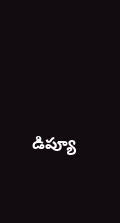డిప్యూ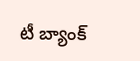టీ బ్యాంక్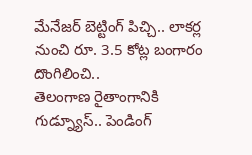మేనేజర్ బెట్టింగ్ పిచ్చి.. లాకర్ల నుంచి రూ. 3.5 కోట్ల బంగారం దొంగిలించి..
తెలంగాణ రైతాంగానికి గుడ్న్యూస్.. పెండింగ్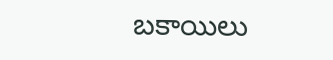బకాయిలు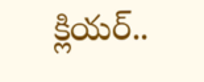క్లియర్..